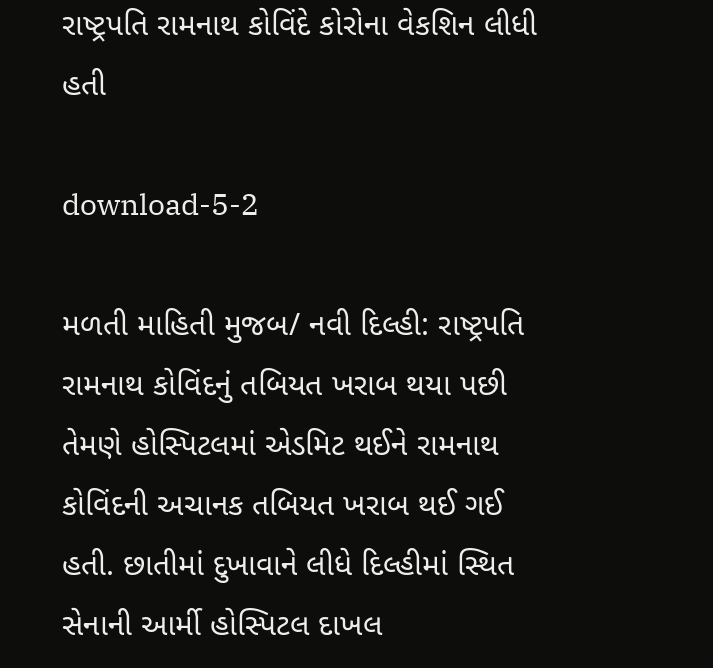રાષ્ટ્રપતિ રામનાથ કોવિંદે કોરોના વેકશિન લીધી હતી

download-5-2

મળતી માહિતી મુજબ/ નવી દિલ્હી: રાષ્ટ્રપતિ રામનાથ કોવિંદનું તબિયત ખરાબ થયા પછી તેમણે હોસ્પિટલમાં એડમિટ થઈને રામનાથ કોવિંદની અચાનક તબિયત ખરાબ થઈ ગઈ હતી. છાતીમાં દુખાવાને લીધે દિલ્હીમાં સ્થિત સેનાની આર્મી હોસ્પિટલ દાખલ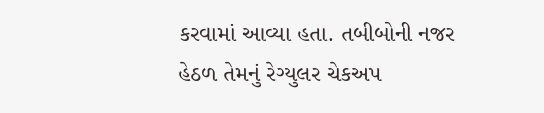કરવામાં આવ્યા હતા. તબીબોની નજર હેઠળ તેમનું રેગ્યુલર ચેકઅપ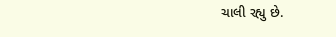ચાલી રહ્યુ છે.